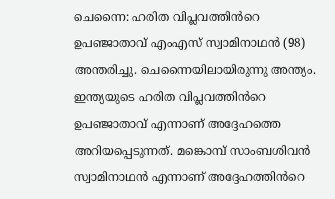ചെന്നൈ: ഹരിത വിപ്ലവത്തിൻറെ ഉപഞ്ജാതാവ് എംഎസ് സ്വാമിനാഥൻ (98) അന്തരിച്ചു. ചെന്നൈയിലായിരുന്നു അന്ത്യം. ഇന്ത്യയുടെ ഹരിത വിപ്ലവത്തിൻറെ ഉപഞ്ജാതാവ് എന്നാണ് അദ്ദേഹത്തെ അറിയപ്പെടുന്നത്. മങ്കൊമ്പ് സാംബശിവൻ സ്വാമിനാഥൻ എന്നാണ് അദ്ദേഹത്തിൻറെ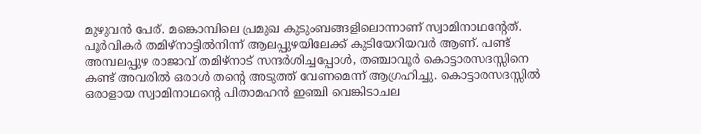മുഴുവൻ പേര്. മങ്കൊമ്പിലെ പ്രമുഖ കുടുംബങ്ങളിലൊന്നാണ് സ്വാമിനാഥന്റേത്. പൂർവികർ തമിഴ്നാട്ടിൽനിന്ന് ആലപ്പുഴയിലേക്ക് കുടിയേറിയവർ ആണ്. പണ്ട് അമ്പലപ്പുഴ രാജാവ് തമിഴ്നാട് സന്ദർശിച്ചപ്പോൾ, തഞ്ചാവൂർ കൊട്ടാരസദസ്സിനെ കണ്ട് അവരിൽ ഒരാൾ തന്റെ അടുത്ത് വേണമെന്ന് ആഗ്രഹിച്ചു. കൊട്ടാരസദസ്സിൽ ഒരാളായ സ്വാമിനാഥന്റെ പിതാമഹൻ ഇഞ്ചി വെങ്കിടാചല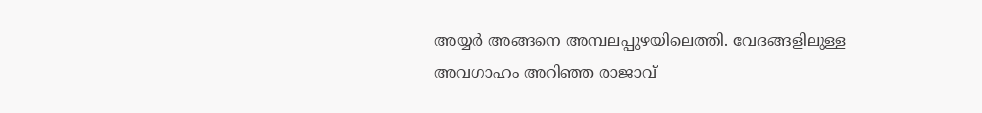അയ്യർ അങ്ങനെ അമ്പലപ്പുഴയിലെത്തി. വേദങ്ങളിലുള്ള അവഗാഹം അറിഞ്ഞ രാജാവ്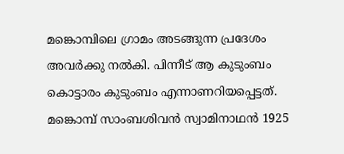മങ്കൊമ്പിലെ ഗ്രാമം അടങ്ങുന്ന പ്രദേശം അവർക്കു നൽകി. പിന്നീട് ആ കുടുംബം കൊട്ടാരം കുടുംബം എന്നാണറിയപ്പെട്ടത്. മങ്കൊമ്പ് സാംബശിവൻ സ്വാമിനാഥൻ 1925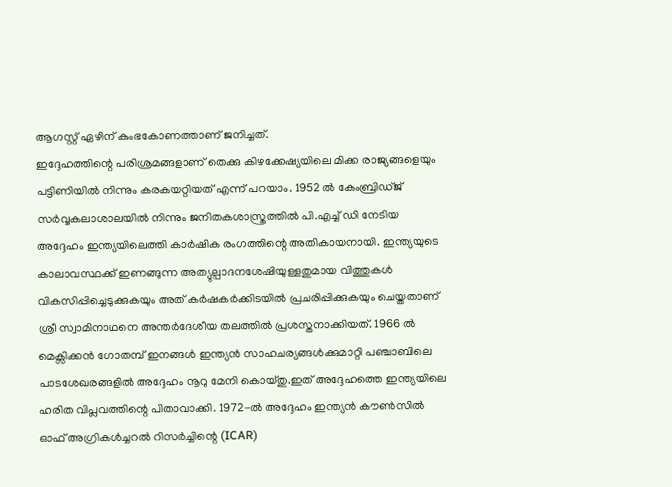ആഗസ്റ്റ് ഏഴിന് കുംഭകോണത്താണ് ജനിച്ചത്.
ഇദ്ദേഹത്തിന്റെ പരിശ്രമങ്ങളാണ് തെക്കു കിഴക്കേഷ്യയിലെ മിക്ക രാജ്യങ്ങളെയും പട്ടിണിയിൽ നിന്നും കരകയറ്റിയത് എന്ന് പറയാം. 1952 ൽ കേംബ്രിഡ്ജ് സർവ്വകലാശാലയിൽ നിന്നും ജനിതകശാസ്ത്രത്തിൽ പി.എച്ച് ഡി നേടിയ അദ്ദേഹം ഇന്ത്യയിലെത്തി കാർഷിക രംഗത്തിന്റെ അതികായനായി. ഇന്ത്യയുടെ കാലാവസ്ഥക്ക് ഇണങ്ങുന്ന അത്യുല്പാദനശേഷിയുള്ളതുമായ വിത്തുകൾ വികസിപ്പിച്ചെടുക്കുകയും അത് കർഷകർക്കിടയിൽ പ്രചരിപ്പിക്കുകയും ചെയ്തതാണ് ശ്രീ സ്വാമിനാഥനെ അന്തർദേശീയ തലത്തിൽ പ്രശസ്തനാക്കിയത്. 1966 ൽ മെക്സിക്കൻ ഗോതമ്പ് ഇനങ്ങൾ ഇന്ത്യൻ സാഹചര്യങ്ങൾക്കുമാറ്റി പഞ്ചാബിലെ പാടശേഖരങ്ങളിൽ അദ്ദേഹം നൂറു മേനി കൊയ്തു.ഇത് അദ്ദേഹത്തെ ഇന്ത്യയിലെ ഹരിത വിപ്ലവത്തിന്റെ പിതാവാക്കി. 1972-ൽ അദ്ദേഹം ഇന്ത്യൻ കൗൺസിൽ ഓഫ് അഗ്രികൾച്ചറൽ റിസർച്ചിന്റെ (ICAR)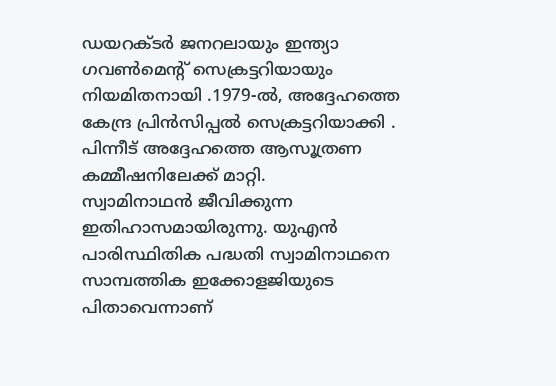ഡയറക്ടർ ജനറലായും ഇന്ത്യാ ഗവൺമെന്റ് സെക്രട്ടറിയായും നിയമിതനായി .1979-ൽ, അദ്ദേഹത്തെ കേന്ദ്ര പ്രിൻസിപ്പൽ സെക്രട്ടറിയാക്കി . പിന്നീട് അദ്ദേഹത്തെ ആസൂത്രണ കമ്മീഷനിലേക്ക് മാറ്റി.
സ്വാമിനാഥൻ ജീവിക്കുന്ന ഇതിഹാസമായിരുന്നു. യുഎൻ പാരിസ്ഥിതിക പദ്ധതി സ്വാമിനാഥനെ സാമ്പത്തിക ഇക്കോളജിയുടെ പിതാവെന്നാണ്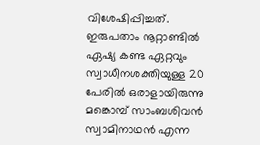വിശേഷിപ്പിച്ചത്. ഇരുപതാം നൂറ്റാണ്ടിൽ ഏഷ്യ കണ്ട ഏറ്റവും സ്വാധീനശക്തിയുള്ള 20 പേരിൽ ഒരാളായിരുന്നു മങ്കൊമ്പ് സാംബശിവൻ സ്വാമിനാഥൻ എന്ന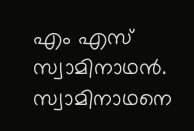എം എസ് സ്വാമിനാഥൻ. സ്വാമിനാഥനെ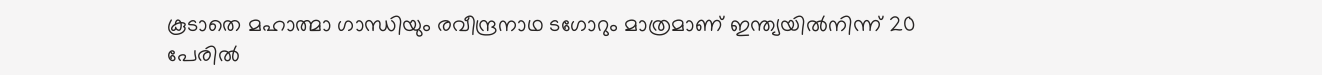കൂടാതെ മഹാത്മാ ഗാന്ധിയും രവീന്ദ്രനാഥ ടഗോറും മാത്രമാണ് ഇന്ത്യയിൽനിന്ന് 20 പേരിൽ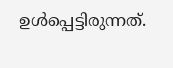ഉൾപ്പെട്ടിരുന്നത്.